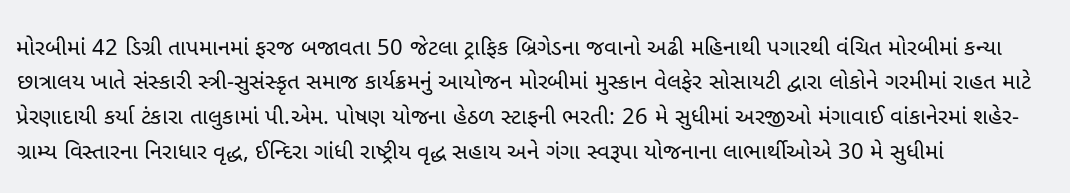મોરબીમાં 42 ડિગ્રી તાપમાનમાં ફરજ બજાવતા 50 જેટલા ટ્રાફિક બ્રિગેડના જવાનો અઢી મહિનાથી પગારથી વંચિત મોરબીમાં કન્યા છાત્રાલય ખાતે સંસ્કારી સ્ત્રી-સુસંસ્કૃત સમાજ કાર્યક્રમનું આયોજન મોરબીમાં મુસ્કાન વેલફેર સોસાયટી દ્વારા લોકોને ગરમીમાં રાહત માટે પ્રેરણાદાયી કર્યા ટંકારા તાલુકામાં પી.એમ. પોષણ યોજના હેઠળ સ્ટાફની ભરતી: 26 મે સુધીમાં અરજીઓ મંગાવાઈ વાંકાનેરમાં શહેર-ગ્રામ્ય વિસ્તારના નિરાધાર વૃદ્ધ, ઈન્દિરા ગાંધી રાષ્ટ્રીય વૃદ્ધ સહાય અને ગંગા સ્વરૂપા યોજનાના લાભાર્થીઓએ 30 મે સુધીમાં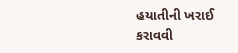હયાતીની ખરાઈ કરાવવી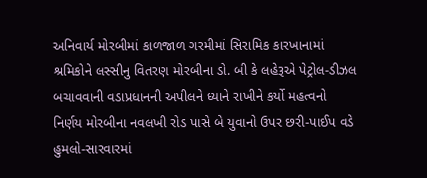અનિવાર્ય મોરબીમાં કાળજાળ ગરમીમાં સિરામિક કારખાનામાં શ્રમિકોને લસ્સીનુ વિતરણ મોરબીના ડો. બી કે લહેરૂએ પેટ્રોલ-ડીઝલ બચાવવાની વડાપ્રધાનની અપીલને ધ્યાને રાખીને કર્યો મહત્વનો નિર્ણય મોરબીના નવલખી રોડ પાસે બે યુવાનો ઉપર છરી-પાઈપ વડે હુમલો-સારવારમાં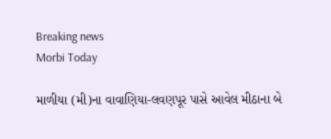Breaking news
Morbi Today

માળીયા (મી)ના વાવાણિયા-લવણપૂર પાસે આવેલ મીઠાના બે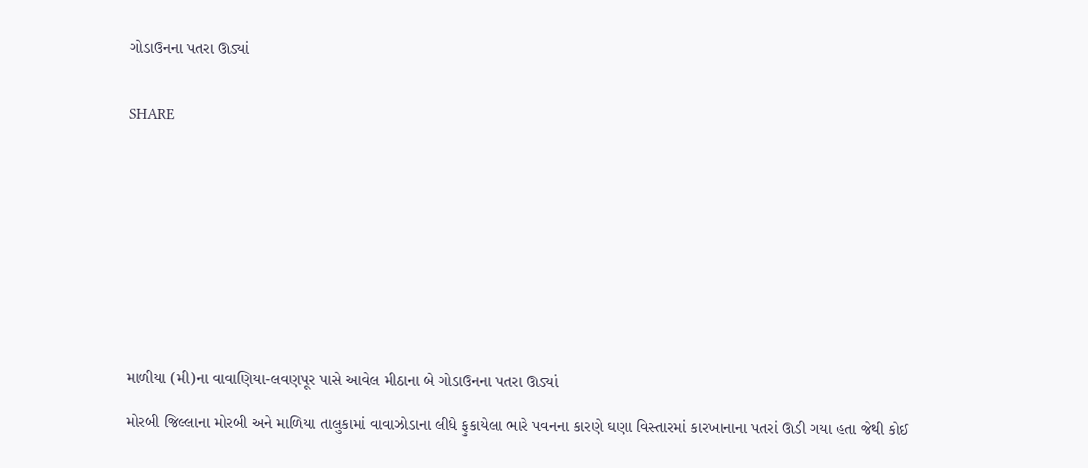ગોડાઉનના પતરા ઊડ્યાં


SHARE











માળીયા (મી)ના વાવાણિયા-લવણપૂર પાસે આવેલ મીઠાના બે ગોડાઉનના પતરા ઊડ્યાં

મોરબી જિલ્લાના મોરબી અને માળિયા તાલુકામાં વાવાઝોડાના લીધે ફુકાયેલા ભારે પવનના કારણે ઘણા વિસ્તારમાં કારખાનાના પતરાં ઊડી ગયા હતા જેથી કોઈ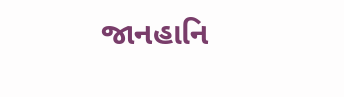જાનહાનિ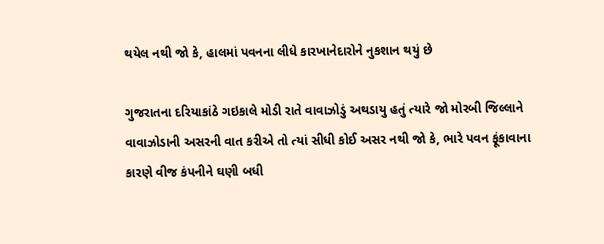થયેલ નથી જો કે, હાલમાં પવનના લીધે કારખાનેદારોને નુકશાન થયું છે

ગુજરાતના દરિયાકાંઠે ગઇકાલે મોડી રાતે વાવાઝોડું અથડાયુ હતું ત્યારે જો મોરબી જિલ્લાને વાવાઝોડાની અસરની વાત કરીએ તો ત્યાં સીધી કોઈ અસર નથી જો કે, ભારે પવન ફૂંકાવાના કારણે વીજ કંપનીને ઘણી બધી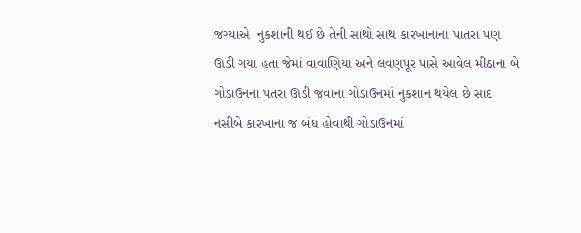જગ્યાએ  નુકશાની થઈ છે તેની સાથો સાથ કારખાનાના પાતરા પણ ઊડી ગયા હતા જેમાં વાવાણિયા અને લવણપૂર પાસે આવેલ મીઠાના બે ગોડાઉનના પતરા ઊડી જવાના ગોડાઉનમાં નુકશાન થયેલ છે સાદ નસીબે કારખાના જ બંધ હોવાથી ગોડાઉનમાં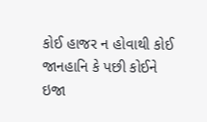કોઈ હાજર ન હોવાથી કોઈ જાનહાનિ કે પછી કોઈને ઇજા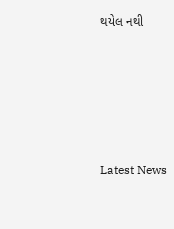થયેલ નથી






Latest News